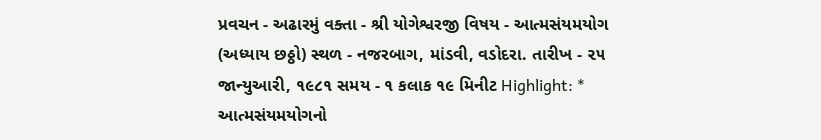પ્રવચન - અઢારમું વક્તા - શ્રી યોગેશ્વરજી વિષય - આત્મસંયમયોગ (અધ્યાય છઠ્ઠો) સ્થળ - નજરબાગ, માંડવી, વડોદરા. તારીખ - ૨૫ જાન્યુઆરી, ૧૯૮૧ સમય - ૧ કલાક ૧૯ મિનીટ Highlight: * આત્મસંયમયોગનો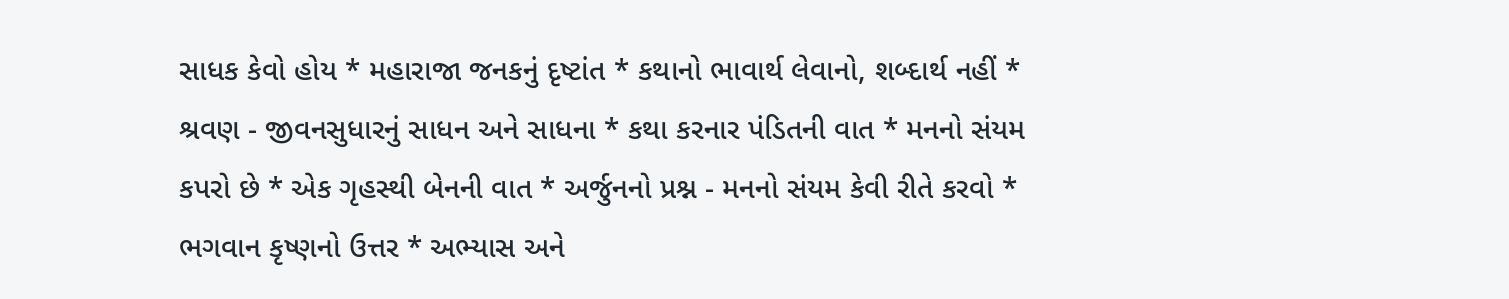સાધક કેવો હોય * મહારાજા જનકનું દૃષ્ટાંત * કથાનો ભાવાર્થ લેવાનો, શબ્દાર્થ નહીં * શ્રવણ - જીવનસુધારનું સાધન અને સાધના * કથા કરનાર પંડિતની વાત * મનનો સંયમ કપરો છે * એક ગૃહસ્થી બેનની વાત * અર્જુનનો પ્રશ્ન - મનનો સંયમ કેવી રીતે કરવો * ભગવાન કૃષ્ણનો ઉત્તર * અભ્યાસ અને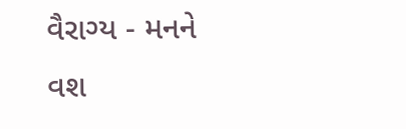વૈરાગ્ય - મનને વશ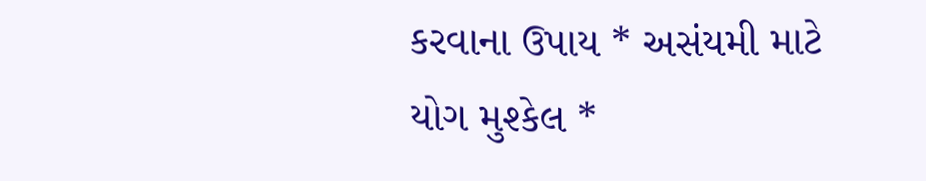કરવાના ઉપાય * અસંયમી માટે યોગ મુશ્કેલ *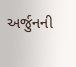અર્જુનની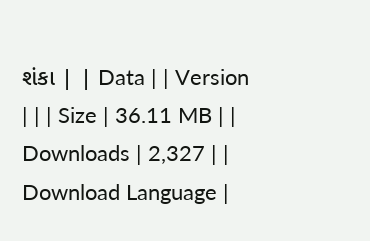શંકા | | Data | | Version | | | Size | 36.11 MB | | Downloads | 2,327 | | Download Language |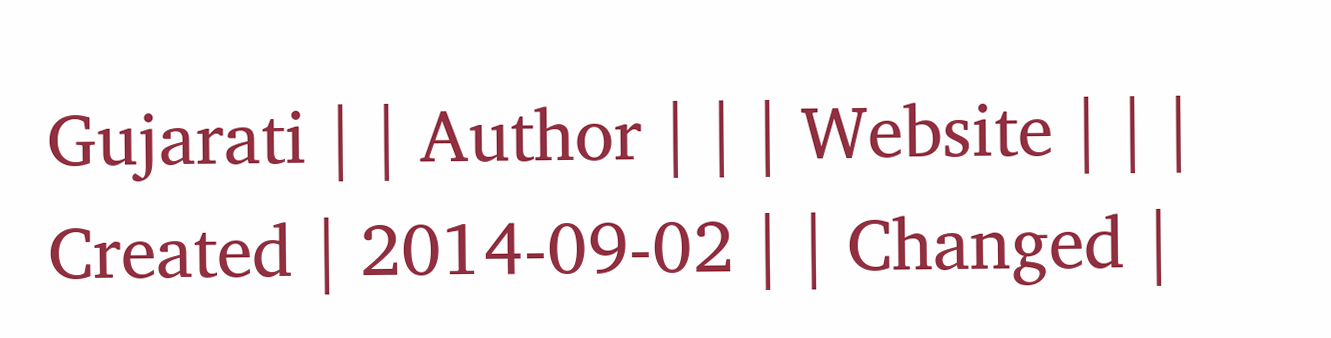Gujarati | | Author | | | Website | | | Created | 2014-09-02 | | Changed |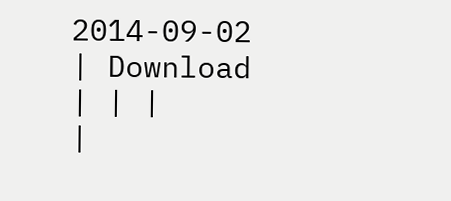2014-09-02 | Download | | |
|